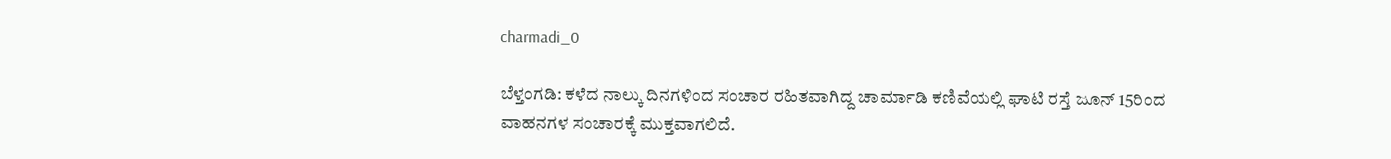charmadi_0

ಬೆಳ್ತಂಗಡಿ: ಕಳೆದ ನಾಲ್ಕು ದಿನಗಳಿಂದ ಸಂಚಾರ ರಹಿತವಾಗಿದ್ದ ಚಾರ್ಮಾಡಿ ಕಣಿವೆಯಲ್ಲಿ ಘಾಟಿ ರಸ್ತೆ ಜೂನ್ 15ರಿಂದ ವಾಹನಗಳ ಸಂಚಾರಕ್ಕೆ ಮುಕ್ತವಾಗಲಿದೆ.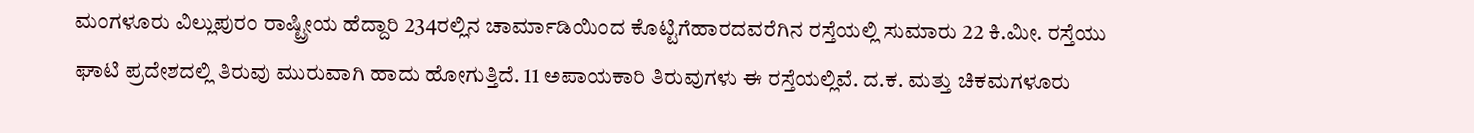ಮಂಗಳೂರು ವಿಲ್ಲುಪುರಂ ರಾಷ್ಟ್ರೀಯ ಹೆದ್ದಾರಿ 234ರಲ್ಲಿನ ಚಾರ್ಮಾಡಿಯಿಂದ ಕೊಟ್ಟಿಗೆಹಾರದವರೆಗಿನ ರಸ್ತೆಯಲ್ಲಿ ಸುಮಾರು 22 ಕಿ.ಮೀ. ರಸ್ತೆಯು ಘಾಟಿ ಪ್ರದೇಶದಲ್ಲಿ ತಿರುವು ಮುರುವಾಗಿ ಹಾದು ಹೋಗುತ್ತಿದೆ. 11 ಅಪಾಯಕಾರಿ ತಿರುವುಗಳು ಈ ರಸ್ತೆಯಲ್ಲಿವೆ. ದ.ಕ. ಮತ್ತು ಚಿಕಮಗಳೂರು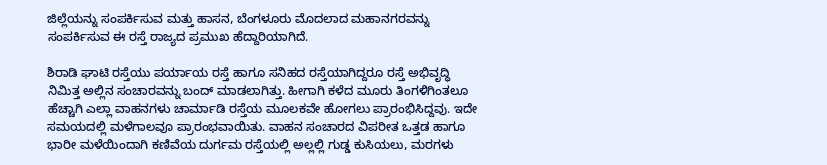ಜಿಲ್ಲೆಯನ್ನು ಸಂಪರ್ಕಿಸುವ ಮತ್ತು ಹಾಸನ, ಬೆಂಗಳೂರು ಮೊದಲಾದ ಮಹಾನಗರವನ್ನು ಸಂಪರ್ಕಿಸುವ ಈ ರಸ್ತೆ ರಾಜ್ಯದ ಪ್ರಮುಖ ಹೆದ್ದಾರಿಯಾಗಿದೆ.

ಶಿರಾಡಿ ಘಾಟಿ ರಸ್ತೆಯು ಪರ್ಯಾಯ ರಸ್ತೆ ಹಾಗೂ ಸನಿಹದ ರಸ್ತೆಯಾಗಿದ್ದರೂ ರಸ್ತೆ ಅಭಿವೃದ್ಧಿ ನಿಮಿತ್ತ ಅಲ್ಲಿನ ಸಂಚಾರವನ್ನು ಬಂದ್ ಮಾಡಲಾಗಿತ್ತು. ಹೀಗಾಗಿ ಕಳೆದ ಮೂರು ತಿಂಗಳಿಗಿಂತಲೂ ಹೆಚ್ಚಾಗಿ ಎಲ್ಲಾ ವಾಹನಗಳು ಚಾರ್ಮಾಡಿ ರಸ್ತೆಯ ಮೂಲಕವೇ ಹೋಗಲು ಪ್ರಾರಂಭಿಸಿದ್ದವು. ಇದೇ ಸಮಯದಲ್ಲಿ ಮಳೆಗಾಲವೂ ಪ್ರಾರಂಭವಾಯಿತು. ವಾಹನ ಸಂಚಾರದ ವಿಪರೀತ ಒತ್ತಡ ಹಾಗೂ ಭಾರೀ ಮಳೆಯಿಂದಾಗಿ ಕಣಿವೆಯ ದುರ್ಗಮ ರಸ್ತೆಯಲ್ಲಿ ಅಲ್ಲಲ್ಲಿ ಗುಡ್ಡ ಕುಸಿಯಲು, ಮರಗಳು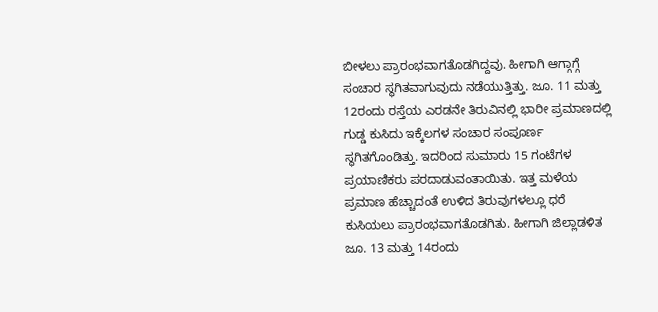ಬೀಳಲು ಪ್ರಾರಂಭವಾಗತೊಡಗಿದ್ದವು. ಹೀಗಾಗಿ ಆಗ್ಗಾಗ್ಗೆ ಸಂಚಾರ ಸ್ಥಗಿತವಾಗುವುದು ನಡೆಯುತ್ತಿತ್ತು. ಜೂ. 11 ಮತ್ತು 12ರಂದು ರಸ್ತೆಯ ಎರಡನೇ ತಿರುವಿನಲ್ಲಿ ಭಾರೀ ಪ್ರಮಾಣದಲ್ಲಿ ಗುಡ್ಡ ಕುಸಿದು ಇಕ್ಕೆಲಗಳ ಸಂಚಾರ ಸಂಪೂರ್ಣ ಸ್ಥಗಿತಗೊಂಡಿತ್ತು. ಇದರಿಂದ ಸುಮಾರು 15 ಗಂಟೆಗಳ ಪ್ರಯಾಣಿಕರು ಪರದಾಡುವಂತಾಯಿತು. ಇತ್ತ ಮಳೆಯ ಪ್ರಮಾಣ ಹೆಚ್ಚಾದಂತೆ ಉಳಿದ ತಿರುವುಗಳಲ್ಲೂ ಧರೆ ಕುಸಿಯಲು ಪ್ರಾರಂಭವಾಗತೊಡಗಿತು. ಹೀಗಾಗಿ ಜಿಲ್ಲಾಡಳಿತ ಜೂ. 13 ಮತ್ತು 14ರಂದು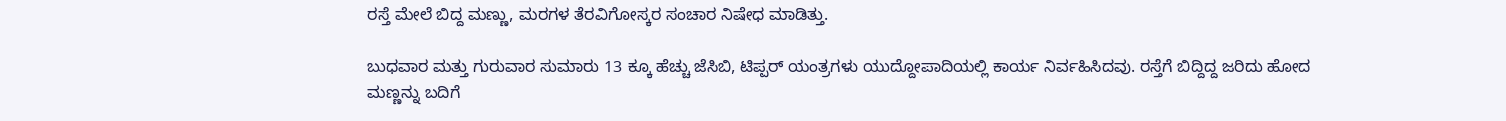ರಸ್ತೆ ಮೇಲೆ ಬಿದ್ದ ಮಣ್ಣು, ಮರಗಳ ತೆರವಿಗೋಸ್ಕರ ಸಂಚಾರ ನಿಷೇಧ ಮಾಡಿತ್ತು.

ಬುಧವಾರ ಮತ್ತು ಗುರುವಾರ ಸುಮಾರು 13 ಕ್ಕೂ ಹೆಚ್ಚು ಜೆಸಿಬಿ, ಟಿಪ್ಪರ್ ಯಂತ್ರಗಳು ಯುದ್ದೋಪಾದಿಯಲ್ಲಿ ಕಾರ್ಯ ನಿರ್ವಹಿಸಿದವು. ರಸ್ತೆಗೆ ಬಿದ್ದಿದ್ದ ಜರಿದು ಹೋದ ಮಣ್ಣನ್ನು ಬದಿಗೆ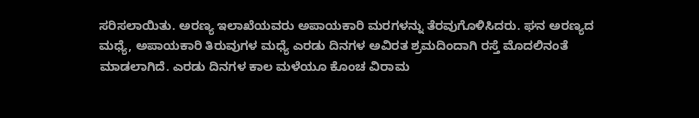ಸರಿಸಲಾಯಿತು. ಅರಣ್ಯ ಇಲಾಖೆಯವರು ಅಪಾಯಕಾರಿ ಮರಗಳನ್ನು ತೆರವುಗೊಳಿಸಿದರು. ಘನ ಅರಣ್ಯದ ಮಧ್ಯೆ, ಅಪಾಯಕಾರಿ ತಿರುವುಗಳ ಮಧ್ಯೆ ಎರಡು ದಿನಗಳ ಅವಿರತ ಶ್ರಮದಿಂದಾಗಿ ರಸ್ತೆ ಮೊದಲಿನಂತೆ ಮಾಡಲಾಗಿದೆ. ಎರಡು ದಿನಗಳ ಕಾಲ ಮಳೆಯೂ ಕೊಂಚ ವಿರಾಮ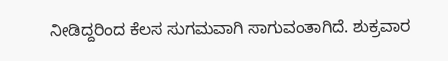ನೀಡಿದ್ದರಿಂದ ಕೆಲಸ ಸುಗಮವಾಗಿ ಸಾಗುವಂತಾಗಿದೆ. ಶುಕ್ರವಾರ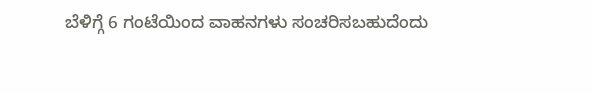ಬೆಳಿಗ್ಗೆ 6 ಗಂಟೆಯಿಂದ ವಾಹನಗಳು ಸಂಚರಿಸಬಹುದೆಂದು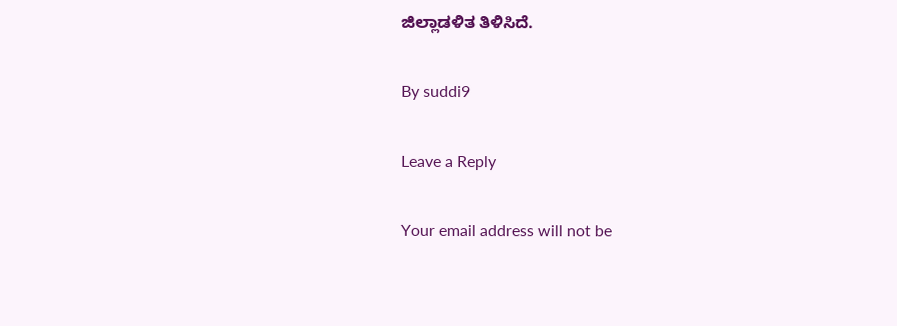ಜಿಲ್ಲಾಡಳಿತ ತಿಳಿಸಿದೆ.

By suddi9

Leave a Reply

Your email address will not be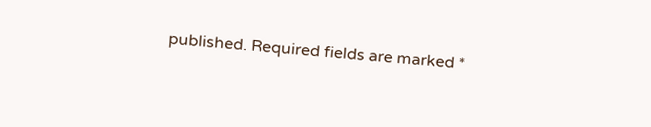published. Required fields are marked *